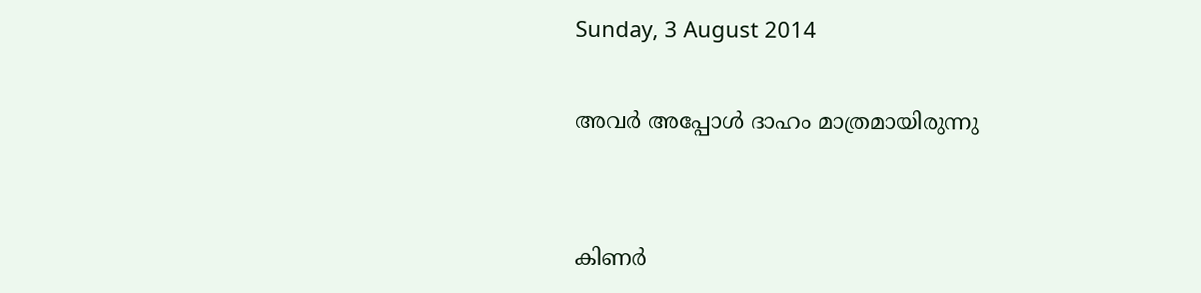Sunday, 3 August 2014

അവര്‍ അപ്പോള്‍ ദാഹം മാത്രമായിരുന്നു


കിണര്‍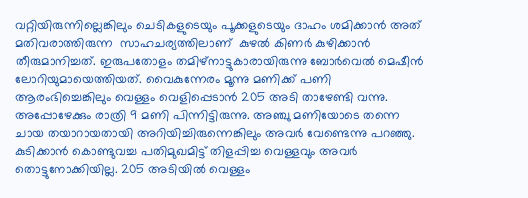വറ്റിയിരുന്നില്ലെങ്കിലും ചെടികളുടെയും പൂക്കളുടെയും ദാഹം ശമിക്കാന്‍ അത് മതിവരാത്തിരുന്ന  സാഹചര്യത്തിലാണ്  കുഴല്‍ കിണര്‍ കുഴിക്കാന്‍ തീരുമാനിച്ചത്. ഇരുപതോളം തമിഴ്‌നാട്ടുകാരായിരുന്നു ബോര്‍വെല്‍ മെഷീന്‍ ലോറിയുമായെത്തിയത്. വൈകുന്നേരം മൂന്നു മണിക്ക് പണി ആരംഭിച്ചെങ്കിലും വെള്ളം വെളിപ്പെടാന്‍ 205 അടി താഴേണ്ടി വന്നു. അപ്പോഴേക്കും രാത്രി 9 മണി പിന്നിട്ടിരുന്നു. അഞ്ചു മണിയോടെ തന്നെ ചായ തയാറായതായി അറിയിച്ചിരുന്നെങ്കിലും അവര്‍ വേണ്ടെന്നു പറഞ്ഞു. കുടിക്കാന്‍ കൊണ്ടുവച്ച പതിമുഖമിട്ട് തിളപ്പിച്ച വെള്ളവും അവര്‍ തൊട്ടുനോക്കിയില്ല. 205 അടിയില്‍ വെള്ളം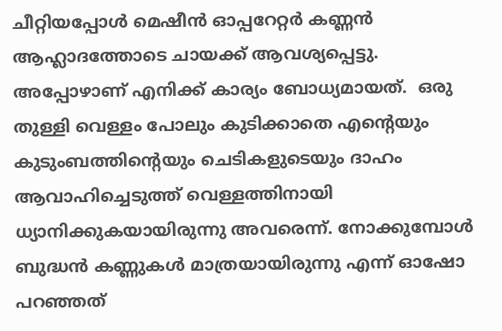ചീറ്റിയപ്പോള്‍ മെഷീന്‍ ഓപ്പറേറ്റര്‍ കണ്ണന്‍ ആഹ്ലാദത്തോടെ ചായക്ക് ആവശ്യപ്പെട്ടു. അപ്പോഴാണ് എനിക്ക് കാര്യം ബോധ്യമായത്.  ഒരു തുള്ളി വെള്ളം പോലും കുടിക്കാതെ എന്റെയും കുടുംബത്തിന്റെയും ചെടികളുടെയും ദാഹം ആവാഹിച്ചെടുത്ത് വെള്ളത്തിനായി ധ്യാനിക്കുകയായിരുന്നു അവരെന്ന്. നോക്കുമ്പോള്‍ ബുദ്ധന്‍ കണ്ണുകള്‍ മാത്രയായിരുന്നു എന്ന് ഓഷോ പറഞ്ഞത്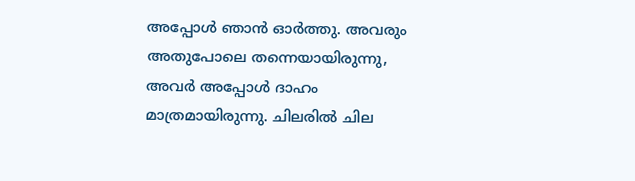അപ്പോള്‍ ഞാന്‍ ഓര്‍ത്തു. അവരും അതുപോലെ തന്നെയായിരുന്നു, അവര്‍ അപ്പോള്‍ ദാഹം മാത്രമായിരുന്നു. ചിലരില്‍ ചില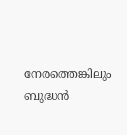നേരത്തെങ്കിലും ബുദ്ധന്‍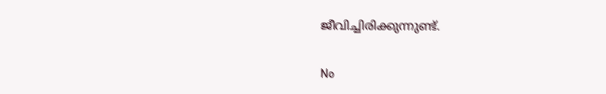ജീവിച്ചിരിക്കുന്നുണ്ട്.


No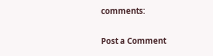comments:

Post a Comment